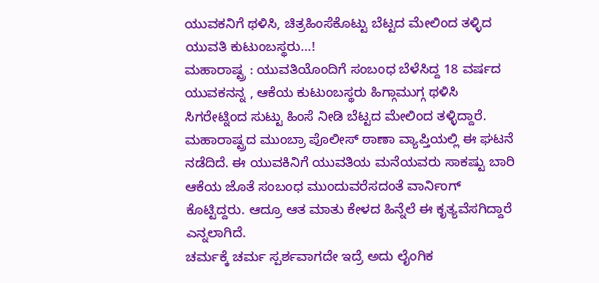ಯುವಕನಿಗೆ ಥಳಿಸಿ, ಚಿತ್ರಹಿಂಸೆಕೊಟ್ಟು ಬೆಟ್ಟದ ಮೇಲಿಂದ ತಳ್ಳಿದ ಯುವತಿ ಕುಟುಂಬಸ್ಥರು…!
ಮಹಾರಾಷ್ಟ್ರ : ಯುವತಿಯೊಂದಿಗೆ ಸಂಬಂಧ ಬೆಳೆಸಿದ್ದ 18 ವರ್ಷದ ಯುವಕನನ್ನ , ಆಕೆಯ ಕುಟುಂಬಸ್ಥರು ಹಿಗ್ಗಾಮುಗ್ಗ ಥಳಿಸಿ ಸಿಗರೇಟ್ನಿಂದ ಸುಟ್ಟು ಹಿಂಸೆ ನೀಡಿ ಬೆಟ್ಟದ ಮೇಲಿಂದ ತಳ್ಳಿದ್ದಾರೆ. ಮಹಾರಾಷ್ಟ್ರದ ಮುಂಬ್ರಾ ಪೊಲೀಸ್ ಠಾಣಾ ವ್ಯಾಪ್ತಿಯಲ್ಲಿ ಈ ಘಟನೆ ನಡೆದಿದೆ. ಈ ಯುವಕಿನಿಗೆ ಯುವತಿಯ ಮನೆಯವರು ಸಾಕಷ್ಟು ಬಾರಿ ಆಕೆಯ ಜೊತೆ ಸಂಬಂಧ ಮುಂದುವರೆಸದಂತೆ ವಾರ್ನಿಂಗ್ ಕೊಟ್ಟಿದ್ದರು. ಆದ್ರೂ ಆತ ಮಾತು ಕೇಳದ ಹಿನ್ನೆಲೆ ಈ ಕೃತ್ಯವೆಸಗಿದ್ದಾರೆ ಎನ್ನಲಾಗಿದೆ.
ಚರ್ಮಕ್ಕೆ ಚರ್ಮ ಸ್ಪರ್ಶವಾಗದೇ ಇದ್ರೆ ಅದು ಲೈಂಗಿಕ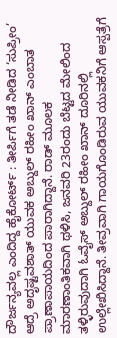ದೌರ್ಜನ್ಯವಲ್ಲ ಎಂದಿದ್ದ ಹೈಕೋರ್ಟ್ : ತೀರ್ಪಿಗೆ ತಡೆ ನೀಡಿದ ‘ಸುಪ್ರೀಂ’
ಆದ್ರೆ ಅದೃಷ್ಟವಶಾತ್ ಯುವಕ ಅಬ್ದುಲ್ ರಹೀಂ ಖಾನ್ ಎಂಬಾತ ಪ್ರಾಣಾಪಾಯದಿಂದ ಪಾರಾಗಿದ್ದಾನೆ. ರಾಡ್ ಮೂಲಕ ಮಾರಣಾಂತಿಕವಾಗಿ ಥಳಿಸಿ, ಜನವರಿ 23ರಂದು ಬೆಟ್ಟದ ಮೇಲಿಂದ ತಳ್ಳಿರುವುದಾಗಿ ಓವೈಸ್ ಅಬ್ದುಲ್ ರಹೀಂ ಖಾನ್ ದೂರಿನಲ್ಲಿ ಉಲ್ಲೇಖಿಸಿದ್ದಾನೆ. ತೀವ್ರವಾಗಿ ಗಾಯಗೊಂಡಿರುವ ಯುವಕನಿಗೆ ಆಸ್ಪತ್ರೆಗೆ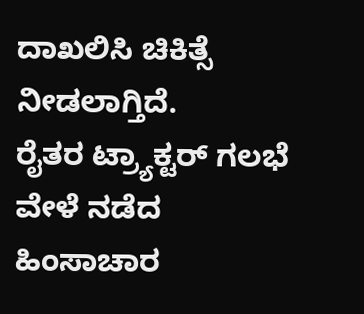ದಾಖಲಿಸಿ ಚಿಕಿತ್ಸೆ ನೀಡಲಾಗ್ತಿದೆ.
ರೈತರ ಟ್ರ್ಯಾಕ್ಟರ್ ಗಲಭೆ ವೇಳೆ ನಡೆದ ಹಿಂಸಾಚಾರ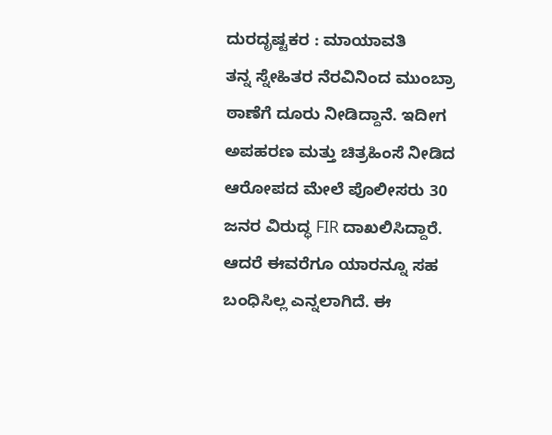ದುರದೃಷ್ಟಕರ : ಮಾಯಾವತಿ
ತನ್ನ ಸ್ನೇಹಿತರ ನೆರವಿನಿಂದ ಮುಂಬ್ರಾ ಠಾಣೆಗೆ ದೂರು ನೀಡಿದ್ದಾನೆ. ಇದೀಗ ಅಪಹರಣ ಮತ್ತು ಚಿತ್ರಹಿಂಸೆ ನೀಡಿದ ಆರೋಪದ ಮೇಲೆ ಪೊಲೀಸರು 30 ಜನರ ವಿರುದ್ಧ FIR ದಾಖಲಿಸಿದ್ದಾರೆ. ಆದರೆ ಈವರೆಗೂ ಯಾರನ್ನೂ ಸಹ ಬಂಧಿಸಿಲ್ಲ ಎನ್ನಲಾಗಿದೆ. ಈ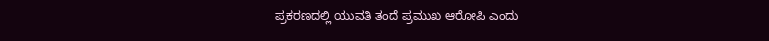ಪ್ರಕರಣದಲ್ಲಿ ಯುವತಿ ತಂದೆ ಪ್ರಮುಖ ಆರೋಪಿ ಎಂದು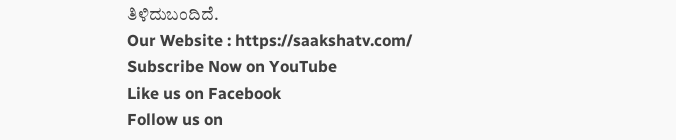ತಿಳಿದುಬಂದಿದೆ.
Our Website : https://saakshatv.com/
Subscribe Now on YouTube
Like us on Facebook
Follow us on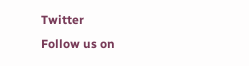Twitter
Follow us on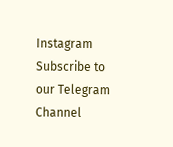Instagram
Subscribe to our Telegram Channel